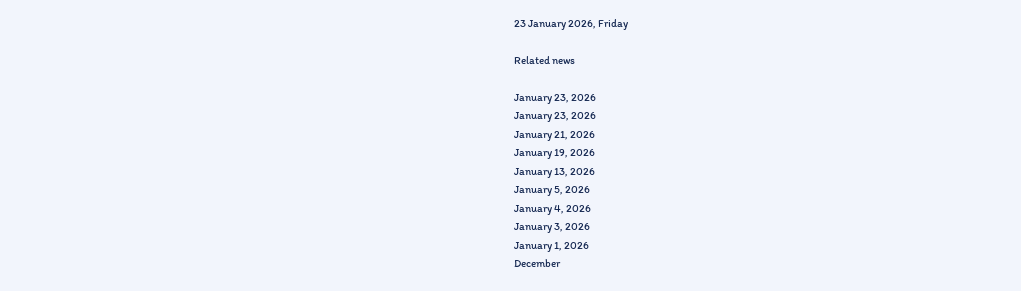23 January 2026, Friday

Related news

January 23, 2026
January 23, 2026
January 21, 2026
January 19, 2026
January 13, 2026
January 5, 2026
January 4, 2026
January 3, 2026
January 1, 2026
December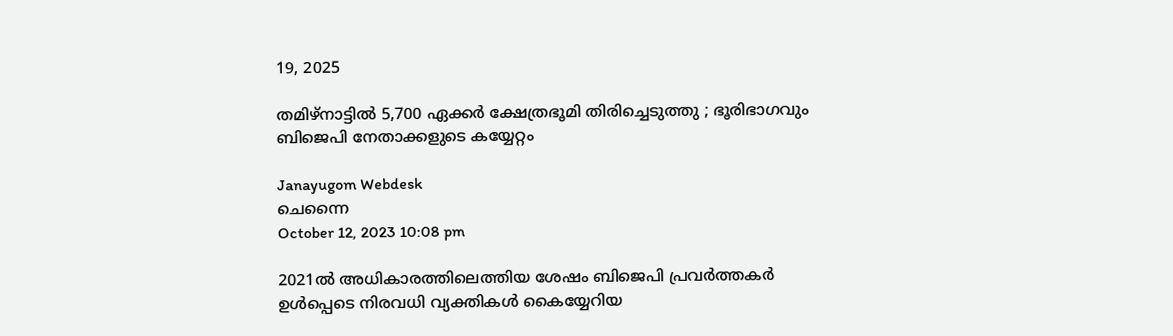19, 2025

തമിഴ്നാട്ടില്‍ 5,700 ഏക്കര്‍ ക്ഷേത്രഭൂമി തിരിച്ചെടുത്തു ; ഭൂരിഭാഗവും ബിജെപി നേതാക്കളുടെ കയ്യേറ്റം

Janayugom Webdesk
ചെന്നൈ
October 12, 2023 10:08 pm

2021ല്‍ അധികാരത്തിലെത്തിയ ശേഷം ബിജെപി പ്രവര്‍ത്തകര്‍ ഉള്‍പ്പെടെ നിരവധി വ്യക്തികള്‍ കൈയ്യേറിയ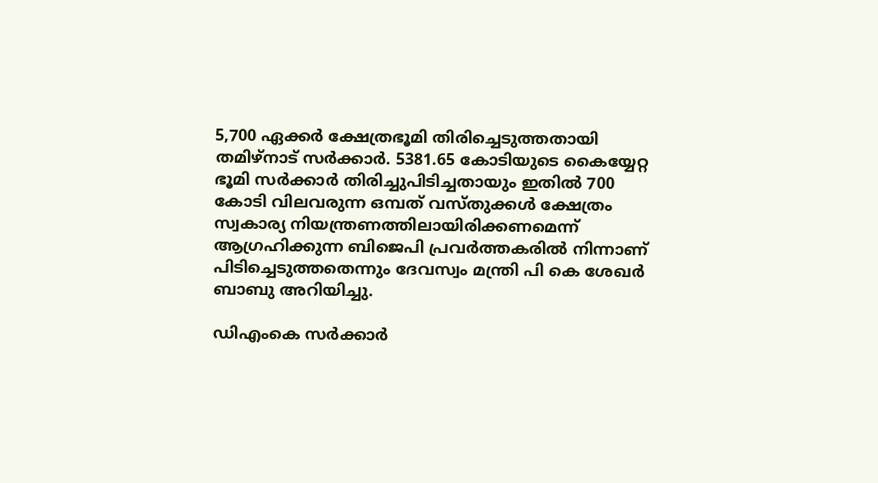5,700 ഏക്കര്‍ ക്ഷേത്രഭൂമി തിരിച്ചെടുത്തതായി തമിഴ‌്നാട് സര്‍ക്കാര്‍. 5381.65 കോടിയുടെ കൈയ്യേറ്റ ഭൂമി സര്‍ക്കാര്‍ തിരിച്ചുപിടിച്ചതായും ഇതില്‍ 700 കോടി വിലവരുന്ന ഒമ്പത് വസ്തുക്കള്‍ ക്ഷേത്രം സ്വകാര്യ നിയന്ത്രണത്തിലായിരിക്കണമെന്ന് ആഗ്രഹിക്കുന്ന ബിജെപി പ്രവര്‍ത്തകരില്‍ നിന്നാണ് പിടിച്ചെടുത്തതെന്നും ദേവസ്വം മന്ത്രി പി കെ ശേഖര്‍ ബാബു അറിയിച്ചു.

ഡിഎംകെ സര്‍ക്കാര്‍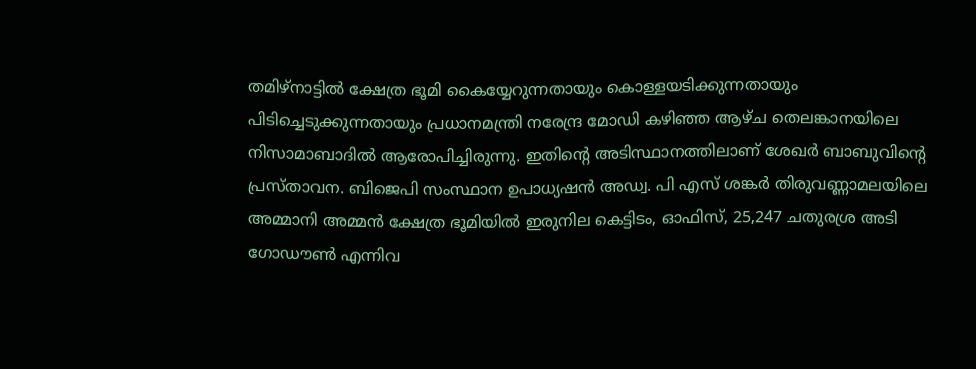തമിഴ‌്നാട്ടില്‍ ക്ഷേത്ര ഭൂമി കൈയ്യേറുന്നതായും കൊള്ളയടിക്കുന്നതായും പിടിച്ചെടുക്കുന്നതായും പ്രധാനമന്ത്രി നരേന്ദ്ര മോഡി കഴിഞ്ഞ ആഴ്ച തെലങ്കാനയിലെ നിസാമാബാദില്‍ ആരോപിച്ചിരുന്നു. ഇതിന്റെ അടിസ്ഥാനത്തിലാണ് ശേഖര്‍ ബാബുവിന്റെ പ്രസ്താവന. ബിജെപി സംസ്ഥാന ഉപാധ്യഷൻ അഡ്വ. പി എസ് ശങ്കര്‍ തിരുവണ്ണാമലയിലെ അമ്മാനി അമ്മൻ ക്ഷേത്ര ഭൂമിയില്‍ ഇരുനില കെട്ടിടം, ഓഫിസ്, 25,247 ചതുരശ്ര അടി ഗോഡൗണ്‍ എന്നിവ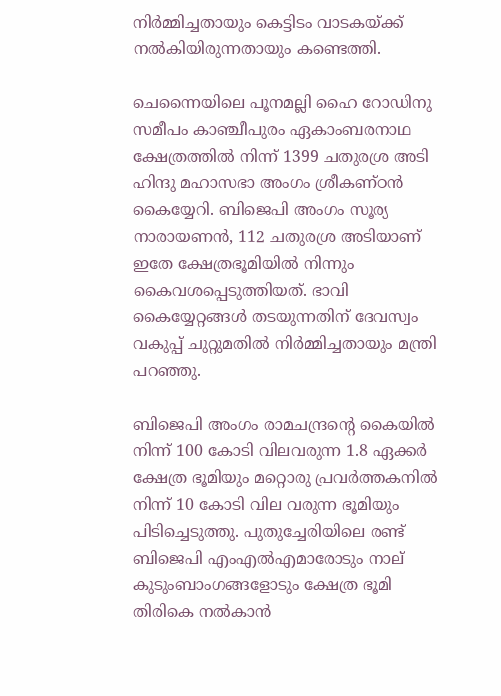നിര്‍മ്മിച്ചതായും കെട്ടിടം വാടകയ്ക്ക് നല്‍കിയിരുന്നതായും കണ്ടെത്തി.

ചെന്നൈയിലെ പൂനമല്ലി ഹൈ റോഡിനു സമീപം കാഞ്ചീപുരം ഏകാംബരനാഥ ക്ഷേത്രത്തില്‍ നിന്ന് 1399 ചതുരശ്ര അടി ഹിന്ദു മഹാസഭാ അംഗം ശ്രീകണ്ഠൻ കൈയ്യേറി. ബിജെപി അംഗം സൂര്യ നാരായണൻ, 112 ചതുരശ്ര അടിയാണ് ഇതേ ക്ഷേത്രഭൂമിയില്‍ നിന്നും കൈവശപ്പെടുത്തിയത്. ഭാവി കൈയ്യേറ്റങ്ങള്‍ തടയുന്നതിന് ദേവസ്വം വകുപ്പ് ചുറ്റുമതില്‍ നിര്‍മ്മിച്ചതായും മന്ത്രി പറഞ്ഞു.

ബിജെപി അംഗം രാമചന്ദ്രന്റെ കൈയില്‍ നിന്ന് 100 കോടി വിലവരുന്ന 1.8 ഏക്കര്‍ ക്ഷേത്ര ഭൂമിയും മറ്റൊരു പ്രവര്‍ത്തകനില്‍ നിന്ന് 10 കോടി വില വരുന്ന ഭൂമിയും പിടിച്ചെടുത്തു. പുതുച്ചേരിയിലെ രണ്ട് ബിജെപി എംഎല്‍എമാരോടും നാല് കുടുംബാംഗങ്ങളോടും ക്ഷേത്ര ഭൂമി തിരികെ നല്‍കാൻ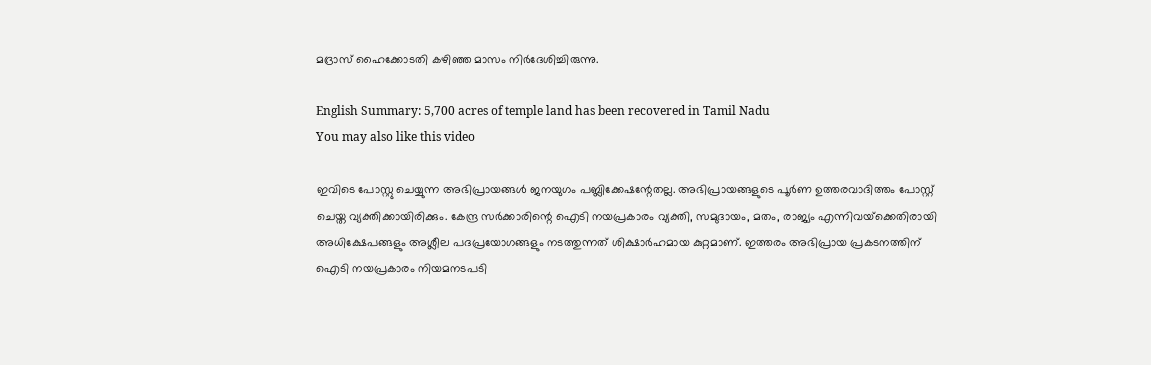മദ്രാസ് ഹൈക്കോടതി കഴിഞ്ഞ മാസം നിര്‍ദേശിച്ചിരുന്നു.

English Summary: 5,700 acres of temple land has been recovered in Tamil Nadu
You may also like this video

ഇവിടെ പോസ്റ്റു ചെയ്യുന്ന അഭിപ്രായങ്ങള്‍ ജനയുഗം പബ്ലിക്കേഷന്റേതല്ല. അഭിപ്രായങ്ങളുടെ പൂര്‍ണ ഉത്തരവാദിത്തം പോസ്റ്റ് ചെയ്ത വ്യക്തിക്കായിരിക്കും. കേന്ദ്ര സര്‍ക്കാരിന്റെ ഐടി നയപ്രകാരം വ്യക്തി, സമുദായം, മതം, രാജ്യം എന്നിവയ്‌ക്കെതിരായി അധിക്ഷേപങ്ങളും അശ്ലീല പദപ്രയോഗങ്ങളും നടത്തുന്നത് ശിക്ഷാര്‍ഹമായ കുറ്റമാണ്. ഇത്തരം അഭിപ്രായ പ്രകടനത്തിന് ഐടി നയപ്രകാരം നിയമനടപടി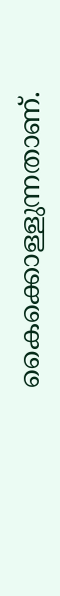കൈക്കൊള്ളുന്നതാണ്.